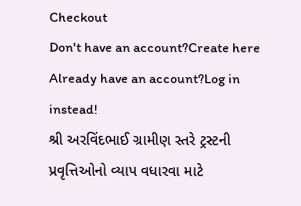Checkout
Don't have an account?Create here
Already have an account?Log in instead!
શ્રી અરવિંદભાઈ ગ્રામીણ સ્તરે ટ્રસ્ટની પ્રવૃત્તિઓનો વ્યાપ વધારવા માટે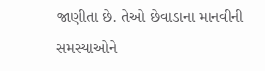જાણીતા છે. તેઓ છેવાડાના માનવીની સમસ્યાઓને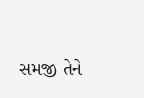સમજી તેને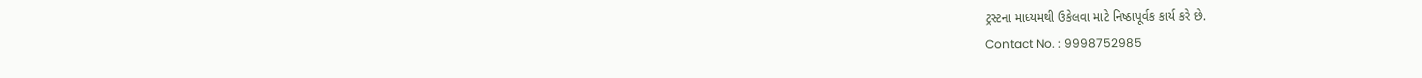ટ્રસ્ટના માધ્યમથી ઉકેલવા માટે નિષ્ઠાપૂર્વક કાર્ય કરે છે.
Contact No. : 9998752985